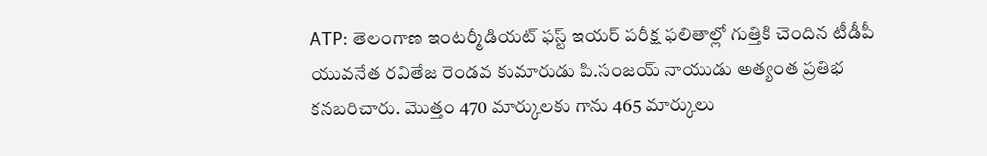ATP: తెలంగాణ ఇంటర్మీడియట్ ఫస్ట్ ఇయర్ పరీక్ష ఫలితాల్లో గుత్తికి చెందిన టీడీపీ యువనేత రవితేజ రెండవ కుమారుడు పి.సంజయ్ నాయుడు అత్యంత ప్రతిభ కనబరిచారు. మొత్తం 470 మార్కులకు గాను 465 మార్కులు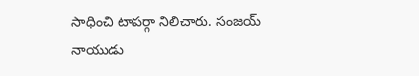సాధించి టాపర్గా నిలిచారు. సంజయ్ నాయుడు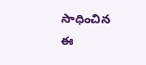సాధించిన ఈ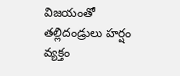విజయంతో తల్లిదండ్రులు హర్షం వ్యక్తం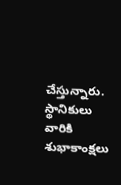చేస్తున్నారు. స్థానికులు వారికి శుభాకాంక్షలు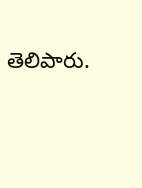తెలిపారు.